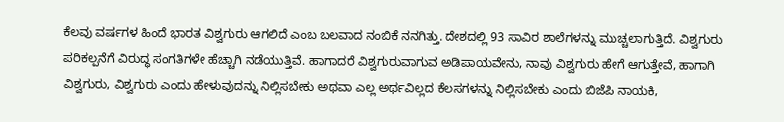ಕೆಲವು ವರ್ಷಗಳ ಹಿಂದೆ ಭಾರತ ವಿಶ್ವಗುರು ಆಗಲಿದೆ ಎಂಬ ಬಲವಾದ ನಂಬಿಕೆ ನನಗಿತ್ತು. ದೇಶದಲ್ಲಿ 93 ಸಾವಿರ ಶಾಲೆಗಳನ್ನು ಮುಚ್ಚಲಾಗುತ್ತಿದೆ. ವಿಶ್ವಗುರು ಪರಿಕಲ್ಪನೆಗೆ ವಿರುದ್ಧ ಸಂಗತಿಗಳೇ ಹೆಚ್ಚಾಗಿ ನಡೆಯುತ್ತಿವೆ. ಹಾಗಾದರೆ ವಿಶ್ವಗುರುವಾಗುವ ಅಡಿಪಾಯವೇನು, ನಾವು ವಿಶ್ವಗುರು ಹೇಗೆ ಆಗುತ್ತೇವೆ, ಹಾಗಾಗಿ ವಿಶ್ವಗುರು, ವಿಶ್ವಗುರು ಎಂದು ಹೇಳುವುದನ್ನು ನಿಲ್ಲಿಸಬೇಕು ಅಥವಾ ಎಲ್ಲ ಅರ್ಥವಿಲ್ಲದ ಕೆಲಸಗಳನ್ನು ನಿಲ್ಲಿಸಬೇಕು ಎಂದು ಬಿಜೆಪಿ ನಾಯಕಿ,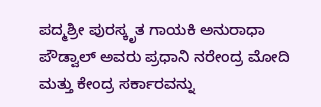ಪದ್ಮಶ್ರೀ ಪುರಸ್ಕೃತ ಗಾಯಕಿ ಅನುರಾಧಾ ಪೌಡ್ವಾಲ್ ಅವರು ಪ್ರಧಾನಿ ನರೇಂದ್ರ ಮೋದಿ ಮತ್ತು ಕೇಂದ್ರ ಸರ್ಕಾರವನ್ನು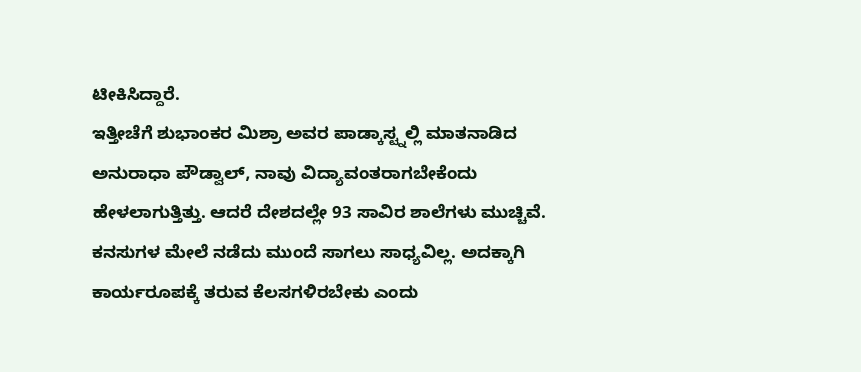ಟೀಕಿಸಿದ್ದಾರೆ.
ಇತ್ತೀಚೆಗೆ ಶುಭಾಂಕರ ಮಿಶ್ರಾ ಅವರ ಪಾಡ್ಕಾಸ್ಟ್ನಲ್ಲಿ ಮಾತನಾಡಿದ ಅನುರಾಧಾ ಪೌಡ್ವಾಲ್, ನಾವು ವಿದ್ಯಾವಂತರಾಗಬೇಕೆಂದು ಹೇಳಲಾಗುತ್ತಿತ್ತು. ಆದರೆ ದೇಶದಲ್ಲೇ 93 ಸಾವಿರ ಶಾಲೆಗಳು ಮುಚ್ಚಿವೆ. ಕನಸುಗಳ ಮೇಲೆ ನಡೆದು ಮುಂದೆ ಸಾಗಲು ಸಾಧ್ಯವಿಲ್ಲ. ಅದಕ್ಕಾಗಿ ಕಾರ್ಯರೂಪಕ್ಕೆ ತರುವ ಕೆಲಸಗಳಿರಬೇಕು ಎಂದು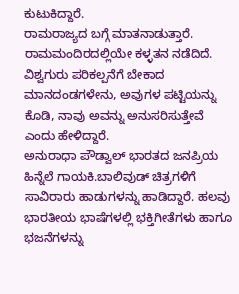ಕುಟುಕಿದ್ದಾರೆ.
ರಾಮರಾಜ್ಯದ ಬಗ್ಗೆ ಮಾತನಾಡುತ್ತಾರೆ. ರಾಮಮಂದಿರದಲ್ಲಿಯೇ ಕಳ್ಳತನ ನಡೆದಿದೆ. ವಿಶ್ವಗುರು ಪರಿಕಲ್ಪನೆಗೆ ಬೇಕಾದ ಮಾನದಂಡಗಳೇನು, ಅವುಗಳ ಪಟ್ಟಿಯನ್ನು ಕೊಡಿ, ನಾವು ಅವನ್ನು ಅನುಸರಿಸುತ್ತೇವೆ ಎಂದು ಹೇಳಿದ್ದಾರೆ.
ಅನುರಾಧಾ ಪೌಡ್ವಾಲ್ ಭಾರತದ ಜನಪ್ರಿಯ ಹಿನ್ನೆಲೆ ಗಾಯಕಿ.ಬಾಲಿವುಡ್ ಚಿತ್ರಗಳಿಗೆ ಸಾವಿರಾರು ಹಾಡುಗಳನ್ನು ಹಾಡಿದ್ದಾರೆ. ಹಲವು ಭಾರತೀಯ ಭಾಷೆಗಳಲ್ಲಿ ಭಕ್ತಿಗೀತೆಗಳು ಹಾಗೂ ಭಜನೆಗಳನ್ನು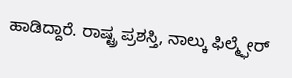ಹಾಡಿದ್ದಾರೆ. ರಾಷ್ಟ್ರ ಪ್ರಶಸ್ತಿ, ನಾಲ್ಕು ಫಿಲ್ಮ್ಫೇರ್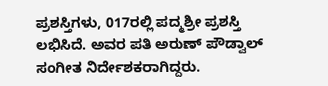ಪ್ರಶಸ್ತಿಗಳು, 017ರಲ್ಲಿ ಪದ್ಮಶ್ರೀ ಪ್ರಶಸ್ತಿ ಲಭಿಸಿದೆ. ಅವರ ಪತಿ ಅರುಣ್ ಪೌಡ್ವಾಲ್ ಸಂಗೀತ ನಿರ್ದೇಶಕರಾಗಿದ್ದರು.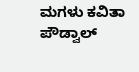ಮಗಳು ಕವಿತಾ ಪೌಡ್ವಾಲ್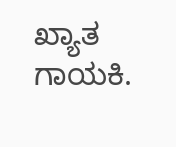ಖ್ಯಾತ ಗಾಯಕಿ.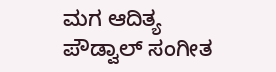ಮಗ ಆದಿತ್ಯ ಪೌಡ್ವಾಲ್ ಸಂಗೀತ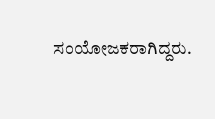ಸಂಯೋಜಕರಾಗಿದ್ದರು.